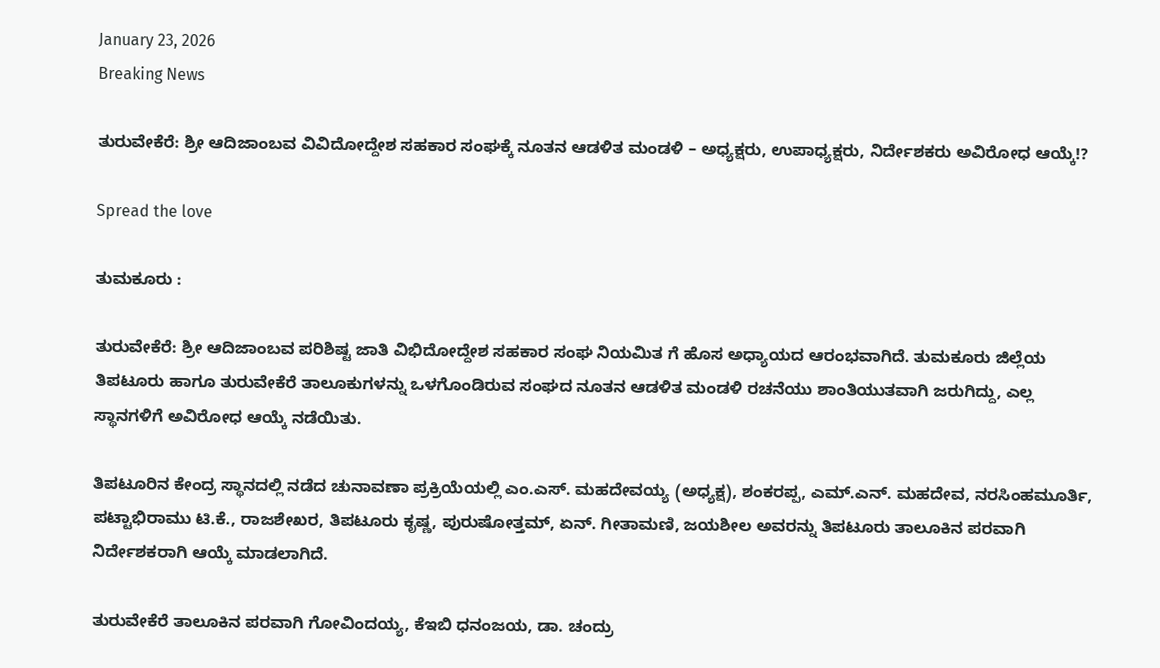January 23, 2026
Breaking News

ತುರುವೇಕೆರೆ: ಶ್ರೀ ಆದಿಜಾಂಬವ ವಿವಿದೋದ್ದೇಶ ಸಹಕಾರ ಸಂಘಕ್ಕೆ ನೂತನ ಆಡಳಿತ ಮಂಡಳಿ – ಅಧ್ಯಕ್ಷರು, ಉಪಾಧ್ಯಕ್ಷರು, ನಿರ್ದೇಶಕರು ಅವಿರೋಧ ಆಯ್ಕೆ!?

Spread the love

ತುಮಕೂರು :

ತುರುವೇಕೆರೆ: ಶ್ರೀ ಆದಿಜಾಂಬವ ಪರಿಶಿಷ್ಟ ಜಾತಿ ವಿಭಿದೋದ್ದೇಶ ಸಹಕಾರ ಸಂಘ ನಿಯಮಿತ ಗೆ ಹೊಸ ಅಧ್ಯಾಯದ ಆರಂಭವಾಗಿದೆ. ತುಮಕೂರು ಜಿಲ್ಲೆಯ ತಿಪಟೂರು ಹಾಗೂ ತುರುವೇಕೆರೆ ತಾಲೂಕುಗಳನ್ನು ಒಳಗೊಂಡಿರುವ ಸಂಘದ ನೂತನ ಆಡಳಿತ ಮಂಡಳಿ ರಚನೆಯು ಶಾಂತಿಯುತವಾಗಿ ಜರುಗಿದ್ದು, ಎಲ್ಲ ಸ್ಥಾನಗಳಿಗೆ ಅವಿರೋಧ ಆಯ್ಕೆ ನಡೆಯಿತು.

ತಿಪಟೂರಿನ ಕೇಂದ್ರ ಸ್ಥಾನದಲ್ಲಿ ನಡೆದ ಚುನಾವಣಾ ಪ್ರಕ್ರಿಯೆಯಲ್ಲಿ ಎಂ.ಎಸ್. ಮಹದೇವಯ್ಯ (ಅಧ್ಯಕ್ಷ), ಶಂಕರಪ್ಪ, ಎಮ್.ಎನ್. ಮಹದೇವ, ನರಸಿಂಹಮೂರ್ತಿ, ಪಟ್ಟಾಭಿರಾಮು ಟಿ.ಕೆ., ರಾಜಶೇಖರ, ತಿಪಟೂರು ಕೃಷ್ಣ, ಪುರುಷೋತ್ತಮ್, ಏನ್. ಗೀತಾಮಣಿ, ಜಯಶೀಲ ಅವರನ್ನು ತಿಪಟೂರು ತಾಲೂಕಿನ ಪರವಾಗಿ ನಿರ್ದೇಶಕರಾಗಿ ಆಯ್ಕೆ ಮಾಡಲಾಗಿದೆ.

ತುರುವೇಕೆರೆ ತಾಲೂಕಿನ ಪರವಾಗಿ ಗೋವಿಂದಯ್ಯ, ಕೆಇಬಿ ಧನಂಜಯ, ಡಾ. ಚಂದ್ರು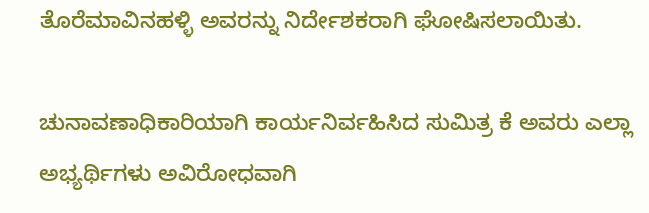ತೊರೆಮಾವಿನಹಳ್ಳಿ ಅವರನ್ನು ನಿರ್ದೇಶಕರಾಗಿ ಘೋಷಿಸಲಾಯಿತು.

ಚುನಾವಣಾಧಿಕಾರಿಯಾಗಿ ಕಾರ್ಯನಿರ್ವಹಿಸಿದ ಸುಮಿತ್ರ ಕೆ ಅವರು ಎಲ್ಲಾ ಅಭ್ಯರ್ಥಿಗಳು ಅವಿರೋಧವಾಗಿ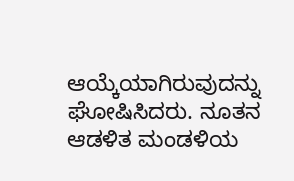ಆಯ್ಕೆಯಾಗಿರುವುದನ್ನು ಘೋಷಿಸಿದರು. ನೂತನ ಆಡಳಿತ ಮಂಡಳಿಯ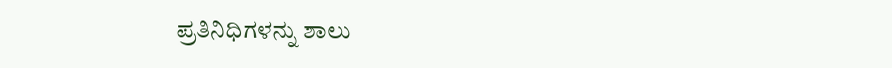ಪ್ರತಿನಿಧಿಗಳನ್ನು ಶಾಲು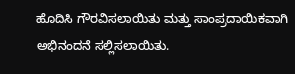ಹೊದಿಸಿ ಗೌರವಿಸಲಾಯಿತು ಮತ್ತು ಸಾಂಪ್ರದಾಯಿಕವಾಗಿ ಅಭಿನಂದನೆ ಸಲ್ಲಿಸಲಾಯಿತು.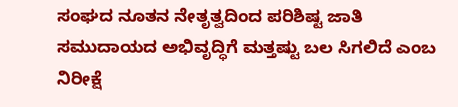ಸಂಘದ ನೂತನ ನೇತೃತ್ವದಿಂದ ಪರಿಶಿಷ್ಟ ಜಾತಿ ಸಮುದಾಯದ ಅಭಿವೃದ್ಧಿಗೆ ಮತ್ತಷ್ಟು ಬಲ ಸಿಗಲಿದೆ ಎಂಬ ನಿರೀಕ್ಷೆ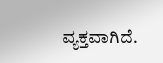ವ್ಯಕ್ತವಾಗಿದೆ.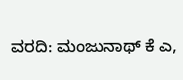ವರದಿ: ಮಂಜುನಾಥ್ ಕೆ ಎ,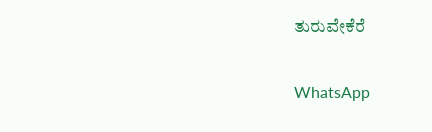ತುರುವೇಕೆರೆ

WhatsApp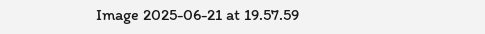Image 2025-06-21 at 19.57.59